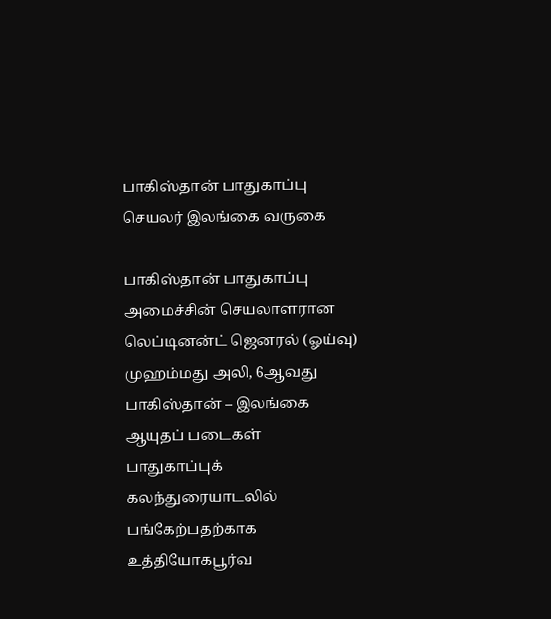பாகிஸ்தான் பாதுகாப்பு செயலர் இலங்கை வருகை

பாகிஸ்தான் பாதுகாப்பு அமைச்சின் செயலாளரான லெப்டினன்ட் ஜெனரல் (ஓய்வு) முஹம்மது அலி, 6ஆவது பாகிஸ்தான் – இலங்கை ஆயுதப் படைகள் பாதுகாப்புக் கலந்துரையாடலில் பங்கேற்பதற்காக உத்தியோகபூர்வ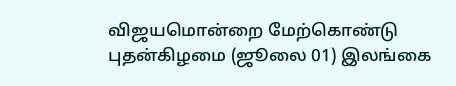விஜயமொன்றை மேற்கொண்டு புதன்கிழமை (ஜூலை 01) இலங்கை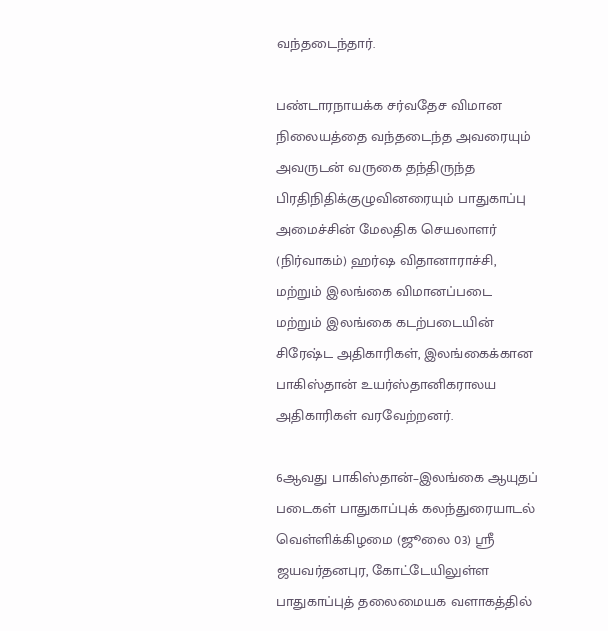வந்தடைந்தார்.

பண்டாரநாயக்க சர்வதேச விமான நிலையத்தை வந்தடைந்த அவரையும் அவருடன் வருகை தந்திருந்த பிரதிநிதிக்குழுவினரையும் பாதுகாப்பு அமைச்சின் மேலதிக செயலாளர் (நிர்வாகம்) ஹர்ஷ விதானாராச்சி, மற்றும் இலங்கை விமானப்படை மற்றும் இலங்கை கடற்படையின் சிரேஷ்ட அதிகாரிகள், இலங்கைக்கான பாகிஸ்தான் உயர்ஸ்தானிகராலய அதிகாரிகள் வரவேற்றனர்.

6ஆவது பாகிஸ்தான்–இலங்கை ஆயுதப் படைகள் பாதுகாப்புக் கலந்துரையாடல் வெள்ளிக்கிழமை (ஜூலை 03) ஸ்ரீ ஜயவர்தனபுர, கோட்டேயிலுள்ள பாதுகாப்புத் தலைமையக வளாகத்தில்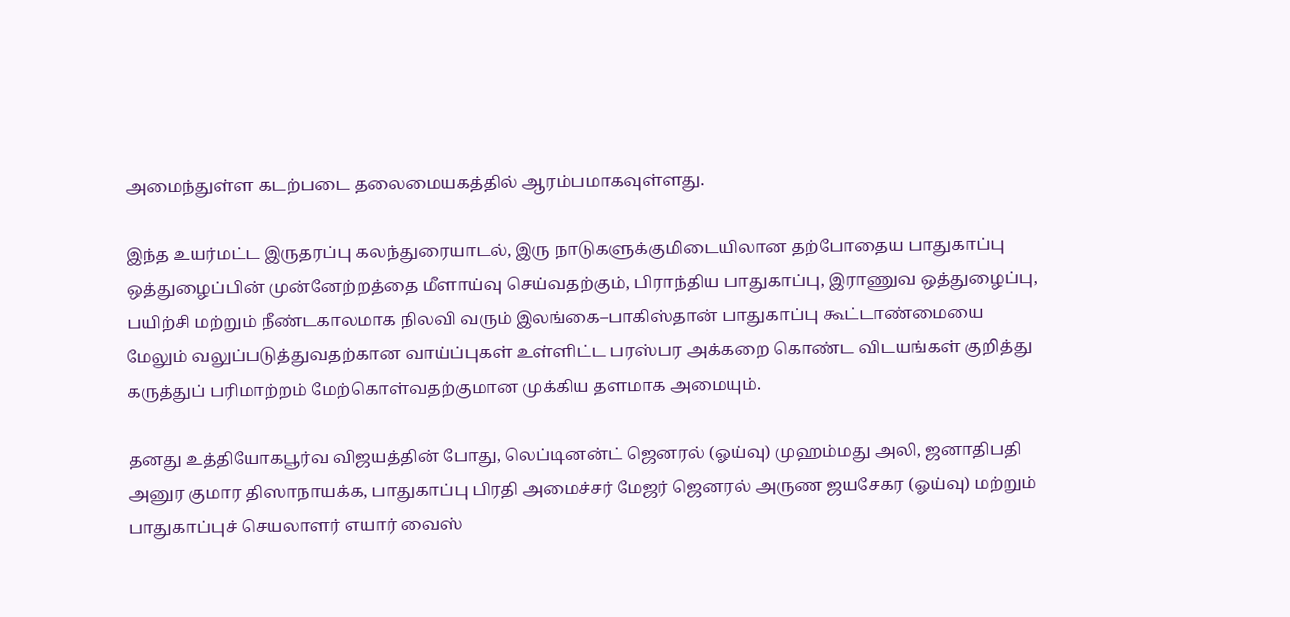அமைந்துள்ள கடற்படை தலைமையகத்தில் ஆரம்பமாகவுள்ளது.

இந்த உயர்மட்ட இருதரப்பு கலந்துரையாடல், இரு நாடுகளுக்குமிடையிலான தற்போதைய பாதுகாப்பு ஒத்துழைப்பின் முன்னேற்றத்தை மீளாய்வு செய்வதற்கும், பிராந்திய பாதுகாப்பு, இராணுவ ஒத்துழைப்பு, பயிற்சி மற்றும் நீண்டகாலமாக நிலவி வரும் இலங்கை–பாகிஸ்தான் பாதுகாப்பு கூட்டாண்மையை மேலும் வலுப்படுத்துவதற்கான வாய்ப்புகள் உள்ளிட்ட பரஸ்பர அக்கறை கொண்ட விடயங்கள் குறித்து கருத்துப் பரிமாற்றம் மேற்கொள்வதற்குமான முக்கிய தளமாக அமையும்.

தனது உத்தியோகபூர்வ விஜயத்தின் போது, லெப்டினன்ட் ஜெனரல் (ஓய்வு) முஹம்மது அலி, ஜனாதிபதி அனுர குமார திஸாநாயக்க, பாதுகாப்பு பிரதி அமைச்சர் மேஜர் ஜெனரல் அருண ஜயசேகர (ஓய்வு) மற்றும் பாதுகாப்புச் செயலாளர் எயார் வைஸ்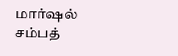மார்ஷல் சம்பத்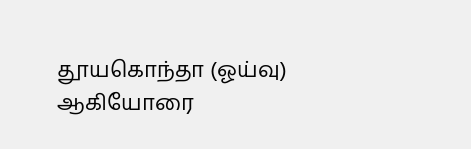தூயகொந்தா (ஓய்வு) ஆகியோரை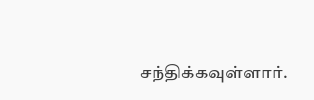சந்திக்கவுள்ளார்.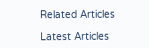Related Articles

Latest Articles